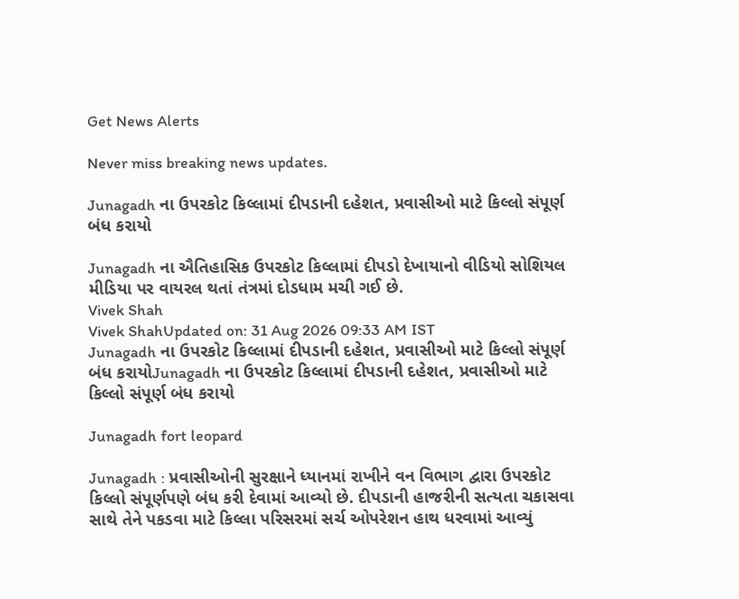Get News Alerts

Never miss breaking news updates.

Junagadh ના ઉપરકોટ કિલ્લામાં દીપડાની દહેશત, પ્રવાસીઓ માટે કિલ્લો સંપૂર્ણ બંધ કરાયો

Junagadh ના ઐતિહાસિક ઉપરકોટ કિલ્લામાં દીપડો દેખાયાનો વીડિયો સોશિયલ મીડિયા પર વાયરલ થતાં તંત્રમાં દોડધામ મચી ગઈ છે.
Vivek Shah
Vivek ShahUpdated on: 31 Aug 2026 09:33 AM IST
Junagadh ના ઉપરકોટ કિલ્લામાં દીપડાની દહેશત, પ્રવાસીઓ માટે કિલ્લો સંપૂર્ણ બંધ કરાયોJunagadh ના ઉપરકોટ કિલ્લામાં દીપડાની દહેશત, પ્રવાસીઓ માટે કિલ્લો સંપૂર્ણ બંધ કરાયો

Junagadh fort leopard

Junagadh : પ્રવાસીઓની સુરક્ષાને ધ્યાનમાં રાખીને વન વિભાગ દ્વારા ઉપરકોટ કિલ્લો સંપૂર્ણપણે બંધ કરી દેવામાં આવ્યો છે. દીપડાની હાજરીની સત્યતા ચકાસવા સાથે તેને પકડવા માટે કિલ્લા પરિસરમાં સર્ચ ઓપરેશન હાથ ધરવામાં આવ્યું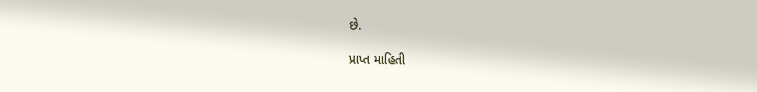છે.

પ્રાપ્ત માહિતી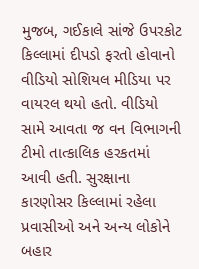મુજબ, ગઈકાલે સાંજે ઉપરકોટ કિલ્લામાં દીપડો ફરતો હોવાનો વીડિયો સોશિયલ મીડિયા પર વાયરલ થયો હતો. વીડિયો સામે આવતા જ વન વિભાગની ટીમો તાત્કાલિક હરકતમાં આવી હતી. સુરક્ષાના કારણોસર કિલ્લામાં રહેલા પ્રવાસીઓ અને અન્ય લોકોને બહાર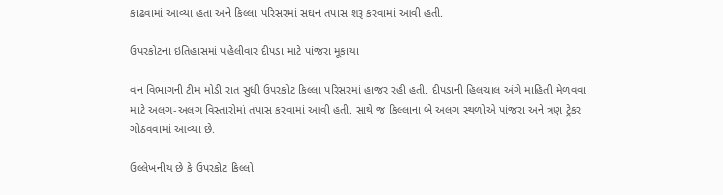કાઢવામાં આવ્યા હતા અને કિલ્લા પરિસરમાં સઘન તપાસ શરૂ કરવામાં આવી હતી.

ઉપરકોટના ઇતિહાસમાં પહેલીવાર દીપડા માટે પાંજરા મૂકાયા

વન વિભાગની ટીમ મોડી રાત સુધી ઉપરકોટ કિલ્લા પરિસરમાં હાજર રહી હતી. દીપડાની હિલચાલ અંગે માહિતી મેળવવા માટે અલગ-અલગ વિસ્તારોમાં તપાસ કરવામાં આવી હતી. સાથે જ કિલ્લાના બે અલગ સ્થળોએ પાંજરા અને ત્રણ ટ્રેકર ગોઠવવામાં આવ્યા છે.

ઉલ્લેખનીય છે કે ઉપરકોટ કિલ્લો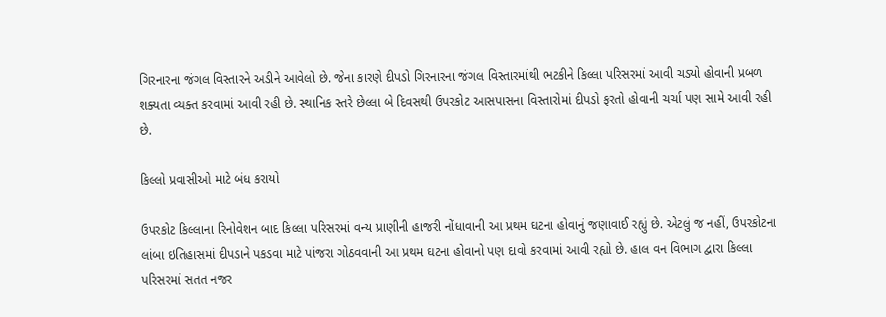ગિરનારના જંગલ વિસ્તારને અડીને આવેલો છે. જેના કારણે દીપડો ગિરનારના જંગલ વિસ્તારમાંથી ભટકીને કિલ્લા પરિસરમાં આવી ચડ્યો હોવાની પ્રબળ શક્યતા વ્યક્ત કરવામાં આવી રહી છે. સ્થાનિક સ્તરે છેલ્લા બે દિવસથી ઉપરકોટ આસપાસના વિસ્તારોમાં દીપડો ફરતો હોવાની ચર્ચા પણ સામે આવી રહી છે.

કિલ્લો પ્રવાસીઓ માટે બંધ કરાયો

ઉપરકોટ કિલ્લાના રિનોવેશન બાદ કિલ્લા પરિસરમાં વન્ય પ્રાણીની હાજરી નોંધાવાની આ પ્રથમ ઘટના હોવાનું જણાવાઈ રહ્યું છે. એટલું જ નહીં, ઉપરકોટના લાંબા ઇતિહાસમાં દીપડાને પકડવા માટે પાંજરા ગોઠવવાની આ પ્રથમ ઘટના હોવાનો પણ દાવો કરવામાં આવી રહ્યો છે. હાલ વન વિભાગ દ્વારા કિલ્લા પરિસરમાં સતત નજર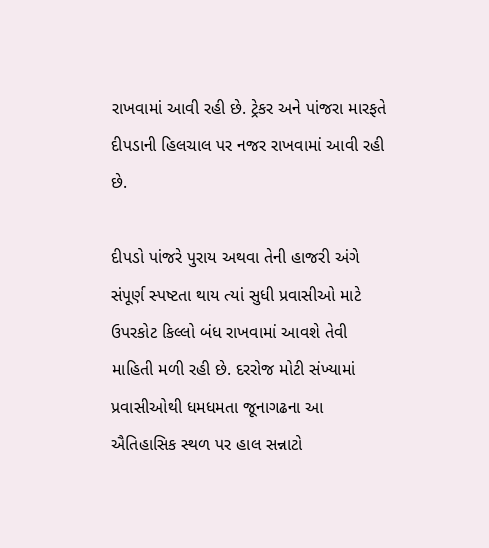રાખવામાં આવી રહી છે. ટ્રેકર અને પાંજરા મારફતે દીપડાની હિલચાલ પર નજર રાખવામાં આવી રહી છે.

દીપડો પાંજરે પુરાય અથવા તેની હાજરી અંગે સંપૂર્ણ સ્પષ્ટતા થાય ત્યાં સુધી પ્રવાસીઓ માટે ઉપરકોટ કિલ્લો બંધ રાખવામાં આવશે તેવી માહિતી મળી રહી છે. દરરોજ મોટી સંખ્યામાં પ્રવાસીઓથી ધમધમતા જૂનાગઢના આ ઐતિહાસિક સ્થળ પર હાલ સન્નાટો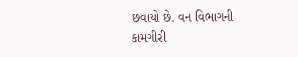છવાયો છે. વન વિભાગની કામગીરી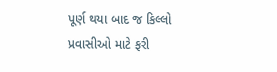પૂર્ણ થયા બાદ જ કિલ્લો પ્રવાસીઓ માટે ફરી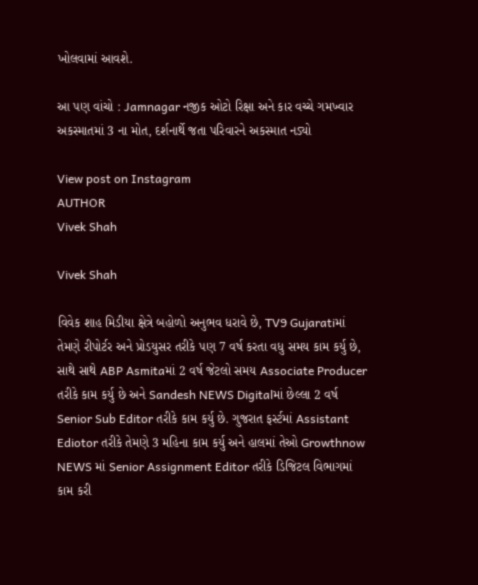ખોલવામાં આવશે.

આ પણ વાંચો : Jamnagar નજીક ઓટો રિક્ષા અને કાર વચ્ચે ગમખ્વાર અકસ્માતમાં 3 ના મોત, દર્શનાર્થે જતા પરિવારને અકસ્માત નડ્યો

View post on Instagram
AUTHOR
Vivek Shah

Vivek Shah

વિવેક શાહ મિડીયા ક્ષેત્રે બહોળો અનુભવ ધરાવે છે, TV9 Gujaratiમાં તેમણે રીપોર્ટર અને પ્રોડયુસર તરીકે પણ 7 વર્ષ કરતા વધુ સમય કામ કર્યુ છે, સાથે સાથે ABP Asmitaમાં 2 વર્ષ જેટલો સમય Associate Producer તરીકે કામ કર્યુ છે અને Sandesh NEWS Digitalમાં છેલ્લા 2 વર્ષ Senior Sub Editor તરીકે કામ કર્યુ છે. ગુજરાત ફર્સ્ટમાં Assistant Ediotor તરીકે તેમણે 3 મહિના કામ કર્યુ અને હાલમાં તેઓ Growthnow NEWS માં Senior Assignment Editor તરીકે ડિજિટલ વિભાગમાં કામ કરી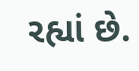રહ્યાં છે.